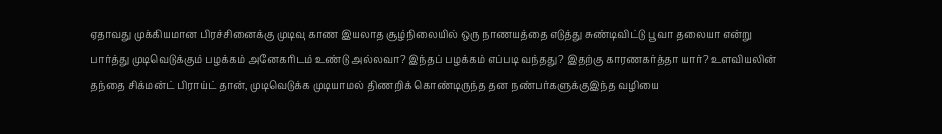ஏதாவது முக்கியமான பிரச்சினைக்கு முடிவு காண இயலாத சூழ்நிலையில் ஒரு நாணயத்தை எடுத்து சுண்டிவிட்டு பூவா தலையா என்று பார்த்து முடிவெடுக்கும் பழக்கம் அனேகரிடம் உண்டு அல்லவா? இந்தப் பழக்கம் எப்படி வந்தது? இதற்கு காரணகர்த்தா யார்? உளவியலின் தந்தை சிக்மன்ட் பிராய்ட் தான், முடிவெடுக்க முடியாமல் திணறிக் கொண்டிருந்த தன நண்பர்களுக்குஇந்த வழியை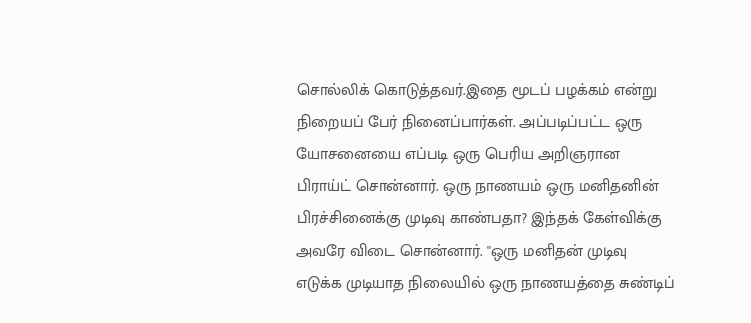சொல்லிக் கொடுத்தவர்.இதை மூடப் பழக்கம் என்று நிறையப் பேர் நினைப்பார்கள். அப்படிப்பட்ட ஒரு யோசனையை எப்படி ஒரு பெரிய அறிஞரான பிராய்ட் சொன்னார். ஒரு நாணயம் ஒரு மனிதனின் பிரச்சினைக்கு முடிவு காண்பதா? இந்தக் கேள்விக்கு அவரே விடை சொன்னார். ''ஒரு மனிதன் முடிவு எடுக்க முடியாத நிலையில் ஒரு நாணயத்தை சுண்டிப்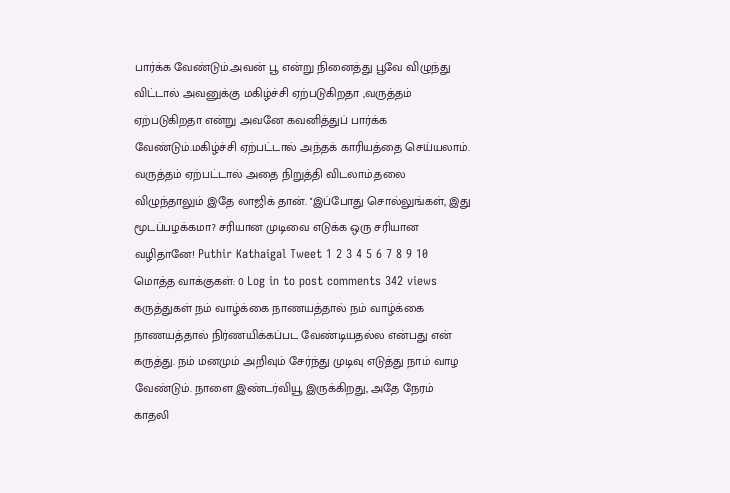பார்க்க வேண்டும்.அவன் பூ என்று நினைத்து பூவே விழுந்து விட்டால் அவனுக்கு மகிழ்ச்சி ஏற்படுகிறதா ,வருத்தம் ஏற்படுகிறதா என்று அவனே கவனித்துப் பார்க்க வேண்டும்.மகிழ்ச்சி ஏற்பட்டால் அந்தக் காரியத்தை செய்யலாம். வருத்தம் ஏற்பட்டால் அதை நிறுத்தி விடலாம்.தலை விழுந்தாலும் இதே லாஜிக் தான். ''இப்போது சொல்லுங்கள், இது மூடப்பழக்கமா? சரியான முடிவை எடுக்க ஒரு சரியான வழிதானே! Puthir Kathaigal Tweet 1 2 3 4 5 6 7 8 9 10 மொத்த வாக்குகள்: 0 Log in to post comments 342 views கருத்துகள் நம் வாழ்க்கை நாணயத்தால் நம் வாழ்க்கை நாணயத்தால் நிர்ணயிக்கப்பட வேண்டியதல்ல என்பது என் கருத்து. நம் மனமும் அறிவும் சேர்ந்து முடிவு எடுத்து நாம் வாழ வேண்டும். நாளை இண்டர்வியூ இருக்கிறது, அதே நேரம் காதலி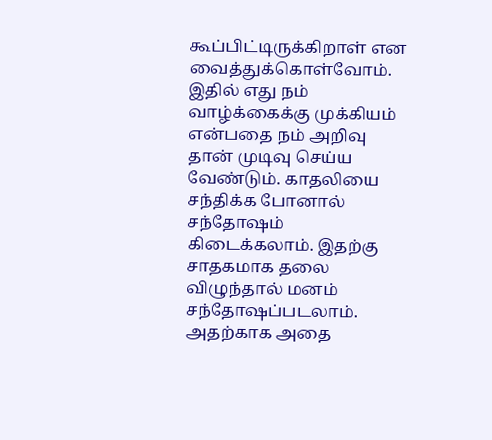கூப்பிட்டிருக்கிறாள் என வைத்துக்கொள்வோம். இதில் எது நம் வாழ்க்கைக்கு முக்கியம் என்பதை நம் அறிவு தான் முடிவு செய்ய வேண்டும். காதலியை சந்திக்க போனால் சந்தோஷம் கிடைக்கலாம். இதற்கு சாதகமாக தலை விழுந்தால் மனம் சந்தோஷப்படலாம். அதற்காக அதை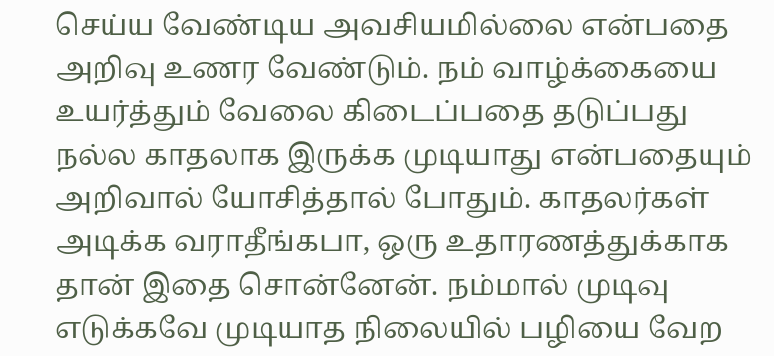செய்ய வேண்டிய அவசியமில்லை என்பதை அறிவு உணர வேண்டும். நம் வாழ்க்கையை உயர்த்தும் வேலை கிடைப்பதை தடுப்பது நல்ல காதலாக இருக்க முடியாது என்பதையும் அறிவால் யோசித்தால் போதும். காதலர்கள் அடிக்க வராதீங்கபா, ஒரு உதாரணத்துக்காக தான் இதை சொன்னேன். நம்மால் முடிவு எடுக்கவே முடியாத நிலையில் பழியை வேற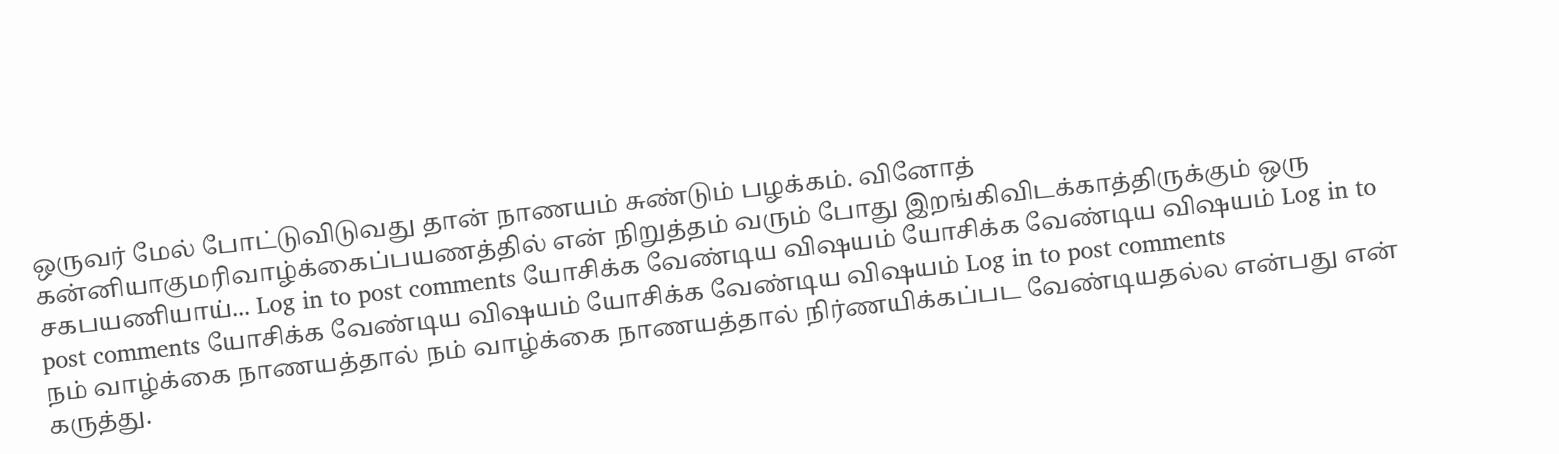ஒருவர் மேல் போட்டுவிடுவது தான் நாணயம் சுண்டும் பழக்கம். வினோத் கன்னியாகுமரிவாழ்க்கைப்பயணத்தில் என் நிறுத்தம் வரும் போது இறங்கிவிடக்காத்திருக்கும் ஒரு சகபயணியாய்... Log in to post comments யோசிக்க வேண்டிய விஷயம் யோசிக்க வேண்டிய விஷயம் Log in to post comments யோசிக்க வேண்டிய விஷயம் யோசிக்க வேண்டிய விஷயம் Log in to post comments
நம் வாழ்க்கை நாணயத்தால் நம் வாழ்க்கை நாணயத்தால் நிர்ணயிக்கப்பட வேண்டியதல்ல என்பது என் கருத்து.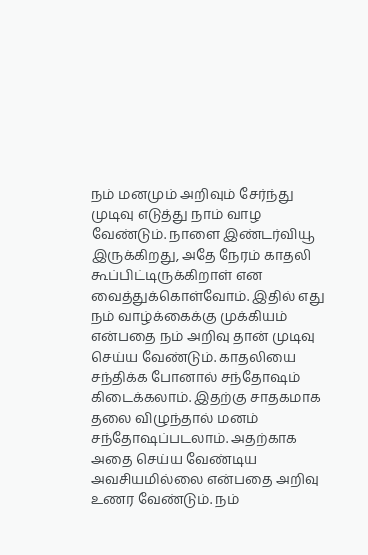நம் மனமும் அறிவும் சேர்ந்து முடிவு எடுத்து நாம் வாழ வேண்டும். நாளை இண்டர்வியூ இருக்கிறது, அதே நேரம் காதலி கூப்பிட்டிருக்கிறாள் என வைத்துக்கொள்வோம். இதில் எது நம் வாழ்க்கைக்கு முக்கியம் என்பதை நம் அறிவு தான் முடிவு செய்ய வேண்டும். காதலியை சந்திக்க போனால் சந்தோஷம் கிடைக்கலாம். இதற்கு சாதகமாக தலை விழுந்தால் மனம் சந்தோஷப்படலாம். அதற்காக அதை செய்ய வேண்டிய அவசியமில்லை என்பதை அறிவு உணர வேண்டும். நம்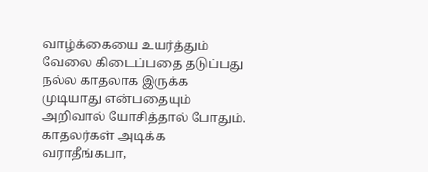வாழ்க்கையை உயர்த்தும் வேலை கிடைப்பதை தடுப்பது நல்ல காதலாக இருக்க முடியாது என்பதையும் அறிவால் யோசித்தால் போதும். காதலர்கள் அடிக்க வராதீங்கபா,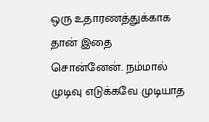ஒரு உதாரணத்துக்காக தான் இதை சொன்னேன். நம்மால் முடிவு எடுக்கவே முடியாத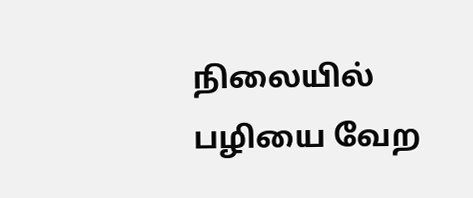நிலையில் பழியை வேற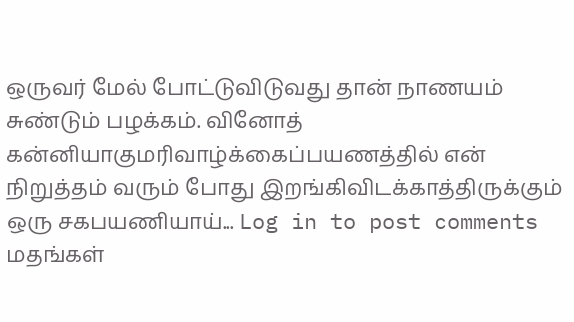ஒருவர் மேல் போட்டுவிடுவது தான் நாணயம் சுண்டும் பழக்கம். வினோத் கன்னியாகுமரிவாழ்க்கைப்பயணத்தில் என் நிறுத்தம் வரும் போது இறங்கிவிடக்காத்திருக்கும் ஒரு சகபயணியாய்... Log in to post comments
மதங்கள்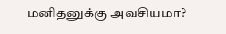மனிதனுக்கு அவசியமா?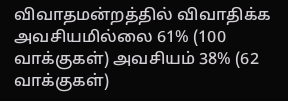விவாதமன்றத்தில் விவாதிக்க அவசியமில்லை 61% (100 வாக்குகள்) அவசியம் 38% (62 வாக்குகள்)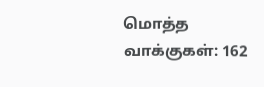மொத்த வாக்குகள்: 162